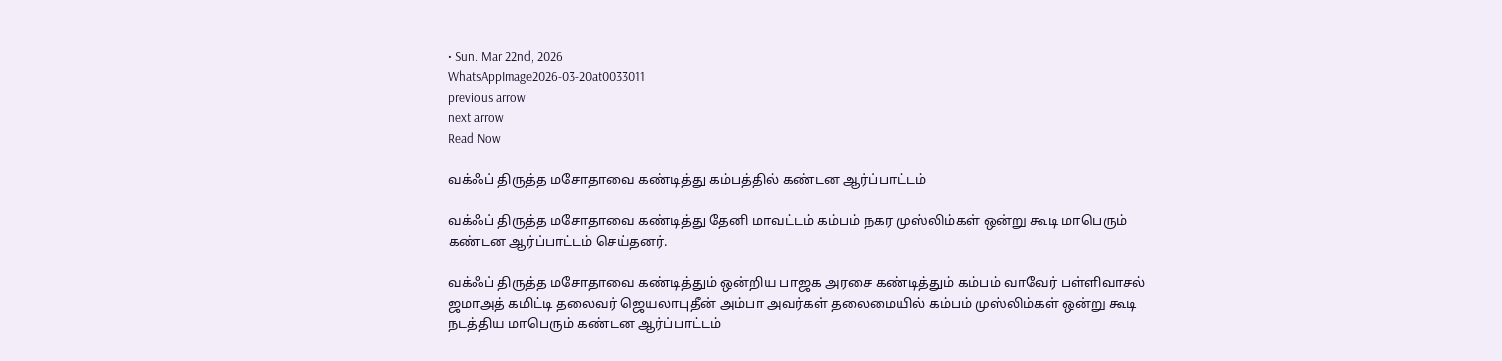• Sun. Mar 22nd, 2026
WhatsAppImage2026-03-20at0033011
previous arrow
next arrow
Read Now

வக்ஃப் திருத்த மசோதாவை கண்டித்து கம்பத்தில் கண்டன ஆர்ப்பாட்டம்

வக்ஃப் திருத்த மசோதாவை கண்டித்து தேனி மாவட்டம் கம்பம் நகர முஸ்லிம்கள் ஒன்று கூடி மாபெரும் கண்டன ஆர்ப்பாட்டம் செய்தனர்.

வக்ஃப் திருத்த மசோதாவை கண்டித்தும் ஒன்றிய பாஜக அரசை கண்டித்தும் கம்பம் வாவேர் பள்ளிவாசல் ஜமாஅத் கமிட்டி தலைவர் ஜெயலாபுதீன் அம்பா அவர்கள் தலைமையில் கம்பம் முஸ்லிம்கள் ஒன்று கூடி நடத்திய மாபெரும் கண்டன ஆர்ப்பாட்டம்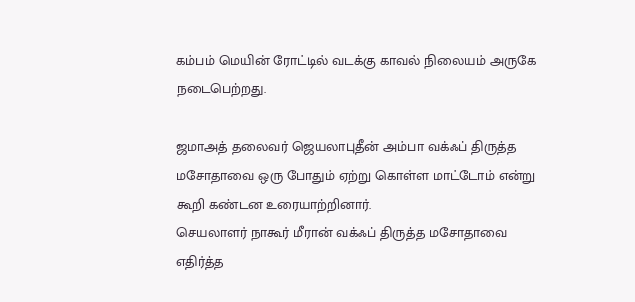கம்பம் மெயின் ரோட்டில் வடக்கு காவல் நிலையம் அருகே நடைபெற்றது.

ஜமாஅத் தலைவர் ஜெயலாபுதீன் அம்பா வக்ஃப் திருத்த மசோதாவை ஒரு போதும் ஏற்று கொள்ள மாட்டோம் என்று கூறி கண்டன உரையாற்றினார்.
செயலாளர் நாகூர் மீரான் வக்ஃப் திருத்த மசோதாவை எதிர்த்த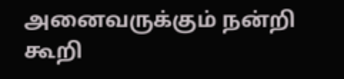அனைவருக்கும் நன்றி கூறி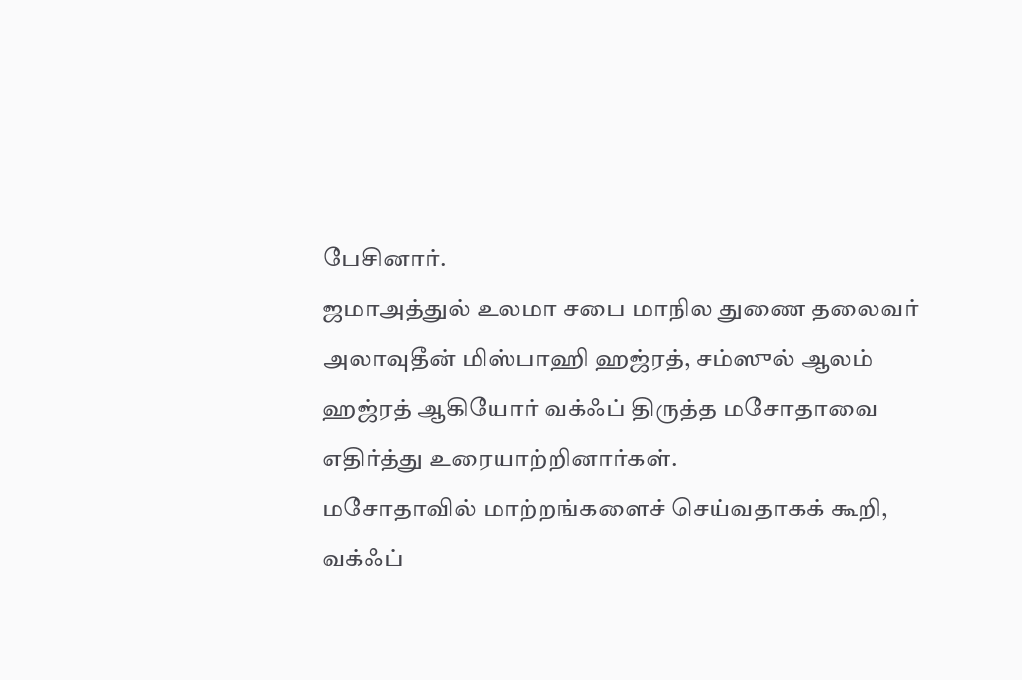பேசினார்.
ஜமாஅத்துல் உலமா சபை மாநில துணை தலைவர் அலாவுதீன் மிஸ்பாஹி ஹஜ்ரத், சம்ஸுல் ஆலம் ஹஜ்ரத் ஆகியோர் வக்ஃப் திருத்த மசோதாவை எதிர்த்து உரையாற்றினார்கள்.
மசோதாவில் மாற்றங்களைச் செய்வதாகக் கூறி, வக்ஃப்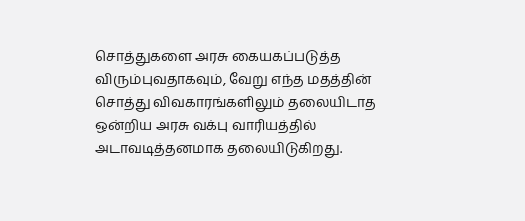சொத்துகளை அரசு கையகப்படுத்த விரும்புவதாகவும், வேறு எந்த மதத்தின் சொத்து விவகாரங்களிலும் தலையிடாத ஒன்றிய அரசு வக்பு வாரியத்தில் அடாவடித்தனமாக தலையிடுகிறது.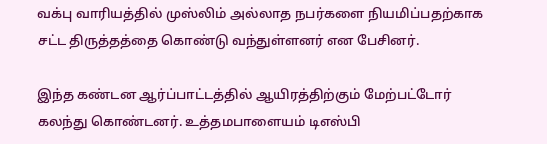வக்பு வாரியத்தில் முஸ்லிம் அல்லாத நபர்களை நியமிப்பதற்காக சட்ட திருத்தத்தை கொண்டு வந்துள்ளனர் என பேசினர்.

இந்த கண்டன ஆர்ப்பாட்டத்தில் ஆயிரத்திற்கும் மேற்பட்டோர் கலந்து கொண்டனர். உத்தமபாளையம் டிஎஸ்பி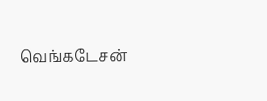வெங்கடேசன்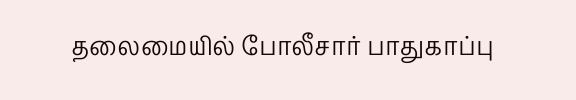தலைமையில் போலீசார் பாதுகாப்பு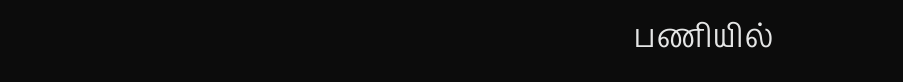பணியில்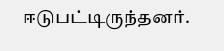ஈடுபட்டிருந்தனர்.